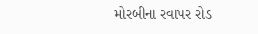મોરબીના રવાપર રોડ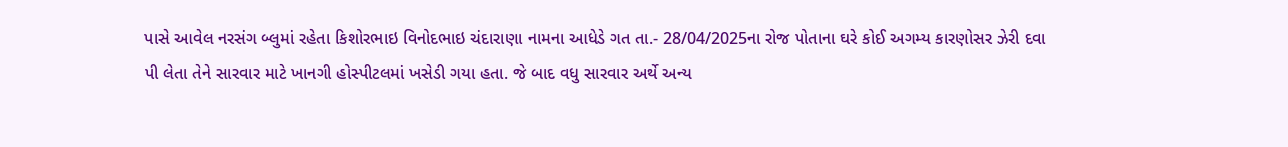પાસે આવેલ નરસંગ બ્લુમાં રહેતા કિશોરભાઇ વિનોદભાઇ ચંદારાણા નામના આધેડે ગત તા.- 28/04/2025ના રોજ પોતાના ઘરે કોઈ અગમ્ય કારણોસર ઝેરી દવા પી લેતા તેને સારવાર માટે ખાનગી હોસ્પીટલમાં ખસેડી ગયા હતા. જે બાદ વધુ સારવાર અર્થે અન્ય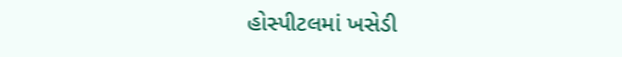હોસ્પીટલમાં ખસેડી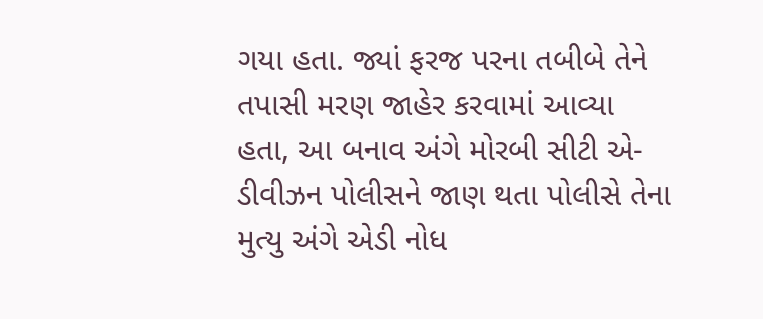ગયા હતા. જ્યાં ફરજ પરના તબીબે તેને તપાસી મરણ જાહેર કરવામાં આવ્યા હતા, આ બનાવ અંગે મોરબી સીટી એ-ડીવીઝન પોલીસને જાણ થતા પોલીસે તેના મુત્યુ અંગે એડી નોધ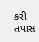કરી તપાસ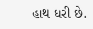હાથ ધરી છે.